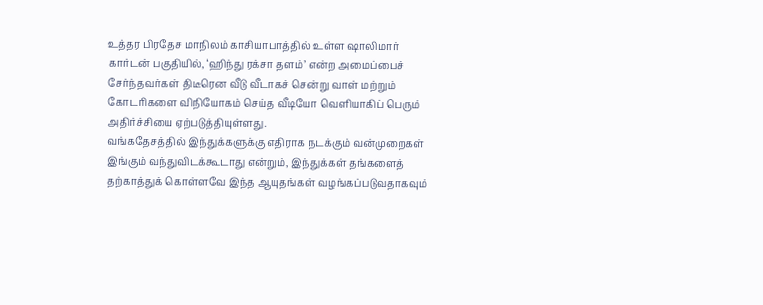உத்தர பிரதேச மாநிலம் காசியாபாத்தில் உள்ள ஷாலிமார் கார்டன் பகுதியில், ‘ஹிந்து ரக்சா தளம்’ என்ற அமைப்பைச் சேர்ந்தவர்கள் திடீரென வீடு வீடாகச் சென்று வாள் மற்றும் கோடரிகளை விநியோகம் செய்த வீடியோ வெளியாகிப் பெரும் அதிர்ச்சியை ஏற்படுத்தியுள்ளது.
வங்கதேசத்தில் இந்துக்களுக்கு எதிராக நடக்கும் வன்முறைகள் இங்கும் வந்துவிடக்கூடாது என்றும், இந்துக்கள் தங்களைத் தற்காத்துக் கொள்ளவே இந்த ஆயுதங்கள் வழங்கப்படுவதாகவும்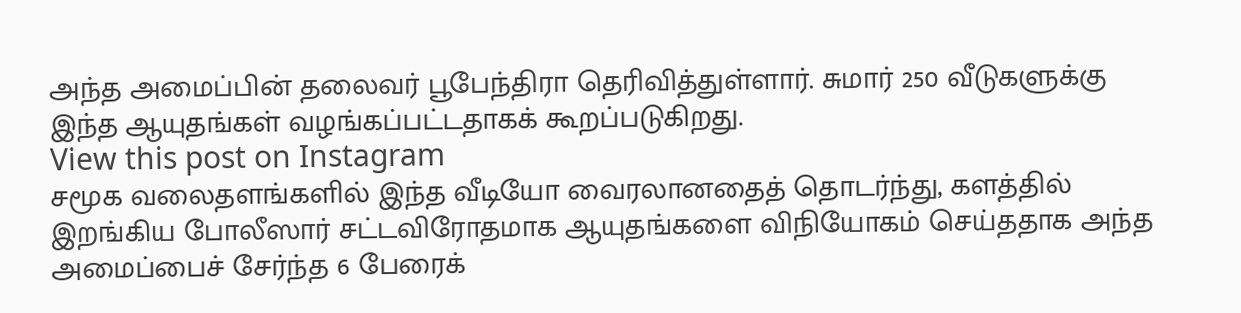அந்த அமைப்பின் தலைவர் பூபேந்திரா தெரிவித்துள்ளார். சுமார் 250 வீடுகளுக்கு இந்த ஆயுதங்கள் வழங்கப்பட்டதாகக் கூறப்படுகிறது.
View this post on Instagram
சமூக வலைதளங்களில் இந்த வீடியோ வைரலானதைத் தொடர்ந்து, களத்தில் இறங்கிய போலீஸார் சட்டவிரோதமாக ஆயுதங்களை விநியோகம் செய்ததாக அந்த அமைப்பைச் சேர்ந்த 6 பேரைக்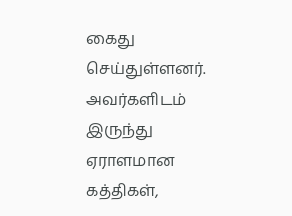கைது செய்துள்ளனர்.
அவர்களிடம் இருந்து ஏராளமான கத்திகள்,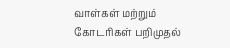வாள்கள் மற்றும் கோடரிகள் பறிமுதல்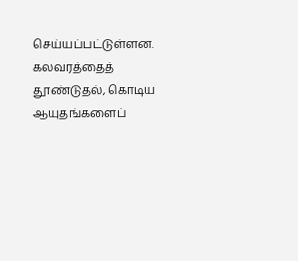செய்யப்பட்டுள்ளன. கலவரத்தைத் தூண்டுதல், கொடிய ஆயுதங்களைப்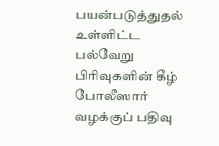பயன்படுத்துதல் உள்ளிட்ட பல்வேறு பிரிவுகளின் கீழ் போலீஸார் வழக்குப் பதிவு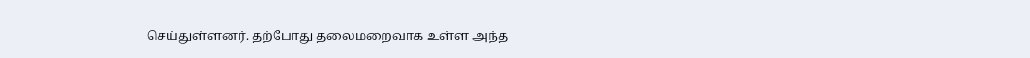செய்துள்ளனர். தற்போது தலைமறைவாக உள்ள அந்த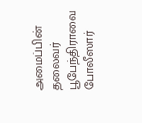அமைப்பின் தலைவர் பூபேந்திராவை போலீஸார்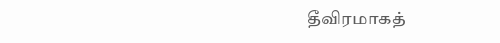தீவிரமாகத்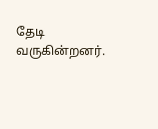தேடி வருகின்றனர்.